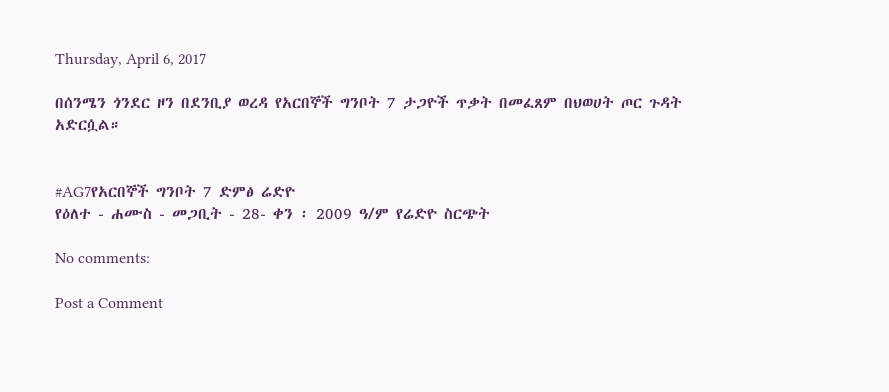Thursday, April 6, 2017

በሰንሜን ጎንደር ዞን በደንቢያ ወረዳ የአርበኞች ግንቦት 7 ታጋዮች ጥቃት በመፈጸም በህወሀት ጦር ጉዳት አድርሷል።


#AG7የአርበኞች ግንቦት 7 ድምፅ ሬድዮ
የዕለተ - ሐሙስ - መጋቢት - 28- ቀን ፡ 2009 ዓ/ም የሬድዮ ስርጭት

No comments:

Post a Comment